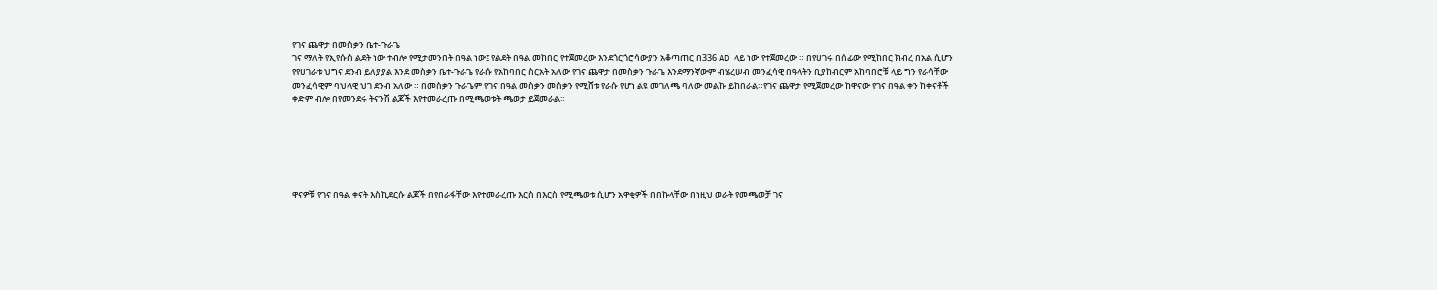የገና ጨዋታ በመስቃን ቤተ-ጉራጌ
ገና ማለት የኢየሱስ ልደት ነው ተብሎ የሚታመንበት በዓል ነው፤ የልደት በዓል መከበር የተጀመረው እንደጎርጎሮሳውያን አቆጣጠር በ336 AD ላይ ነው የተጀመረው ። በየሀገሩ በሰፊው የሚከበር ክብረ በአል ሲሆን የየሀገራቱ ህግና ደንብ ይለያያል እንደ መስቃን ቤተ-ጉራጌ የራሱ የአከባበር ስርአት አለው የገና ጨዋታ በመስቃን ጉራጌ እንደማንኛውም ብሄረሠብ መንፈሳዊ በዓላትን ቢያከብርም አከባበሮቹ ላይ ግን የራሳቸው መንፈሳዊም ባህላዊ ህገ ደንብ አለው ። በመስቃን ጉራጌም የገና በዓል መስቃን መስቃን የሚሸቱ የራሱ የሆነ ልዩ መገለጫ ባለው መልኩ ይከበራል።የገና ጨዋታ የሚጀመረው ከዋናው የገና በዓል ቀን ከቀናቶች ቀድም ብሎ በየመንደሩ ትናንሽ ልጆች እየተመራረጡ በሚጫወቱት ጫወታ ይጀመራል።






ዋናዎቹ የገና በዓል ቀናት እስኪደርሱ ልጆች በየበራፋቸው እየተመራረጡ እርስ በእርስ የሚጫወቱ ሲሆን አዋቂዎች በበኩላቸው በነዚህ ወራት የመጫወቻ ገና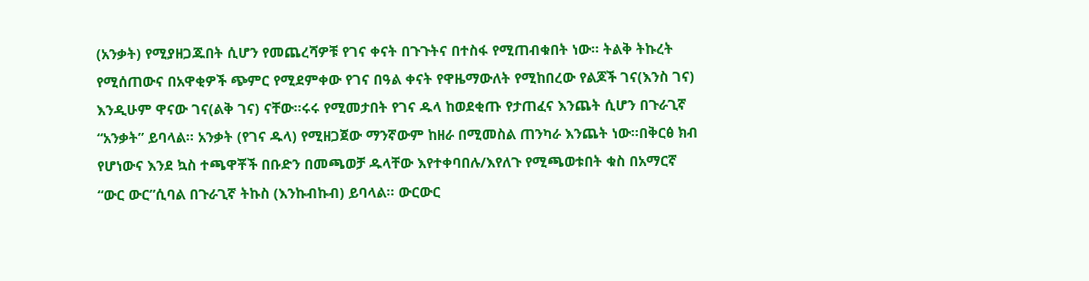(አንቃት) የሚያዘጋጁበት ሲሆን የመጨረሻዎቹ የገና ቀናት በጉጉትና በተስፋ የሚጠብቁበት ነው። ትልቅ ትኩረት የሚሰጠውና በአዋቂዎች ጭምር የሚደምቀው የገና በዓል ቀናት የዋዜማውለት የሚከበረው የልጆች ገና(እንስ ገና) እንዲሁም ዋናው ገና(ልቅ ገና) ናቸው።ሩሩ የሚመታበት የገና ዱላ ከወደቂጡ የታጠፈና እንጨት ሲሆን በጉራጊኛ “አንቃት” ይባላል። አንቃት (የገና ዱላ) የሚዘጋጀው ማንኛውም ከዘራ በሚመስል ጠንካራ እንጨት ነው።በቅርፅ ክብ የሆነውና እንደ ኳስ ተጫዋቾች በቡድን በመጫወቻ ዱላቸው እየተቀባበሉ/እየለጉ የሚጫወቱበት ቁስ በአማርኛ “ውር ውር”ሲባል በጉራጊኛ ትኩስ (እንኩብኩብ) ይባላል። ውርውር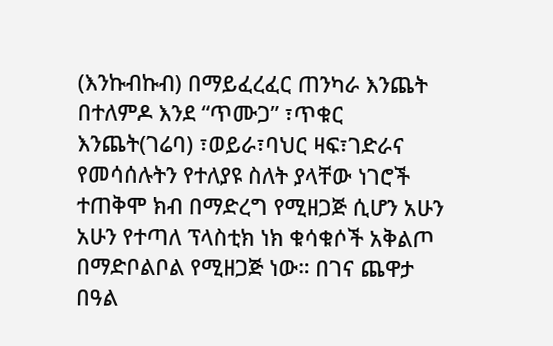(እንኩብኩብ) በማይፈረፈር ጠንካራ እንጨት በተለምዶ እንደ “ጥሙጋ” ፣ጥቁር እንጨት(ገሬባ) ፣ወይራ፣ባህር ዛፍ፣ገድራና የመሳሰሉትን የተለያዩ ስለት ያላቸው ነገሮች ተጠቅሞ ክብ በማድረግ የሚዘጋጅ ሲሆን አሁን አሁን የተጣለ ፕላስቲክ ነክ ቁሳቁሶች አቅልጦ በማድቦልቦል የሚዘጋጅ ነው። በገና ጨዋታ በዓል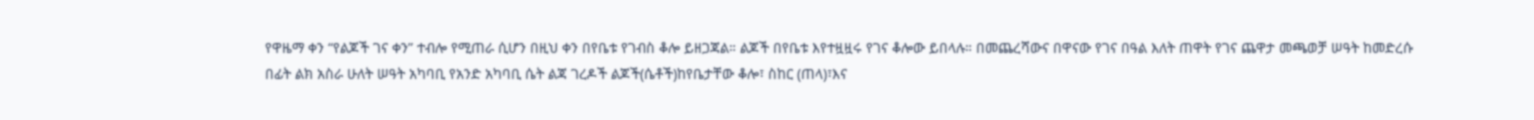የዋዜማ ቀን “የልጆች ገና ቀን” ተብሎ የሚጠራ ሲሆን በዚህ ቀን በየቤቱ የገብስ ቆሎ ይዘጋጃል። ልጆች በየቤቱ እየተዟዟሩ የገና ቆሎው ይበላሉ። በመጨረሻውና በዋናው የገና በዓል እለት ጠዋት የገና ጨዋታ መጫወቻ ሠዓት ከመድረሱ በፊት ልክ አስራ ሁለት ሠዓት አካባቢ የአንድ አካባቢ ሴት ልጃ ገረዶች ልጆች(ሴቶች)ከየቤታቸው ቆሎ፣ ስከር (ጠላ)፣እና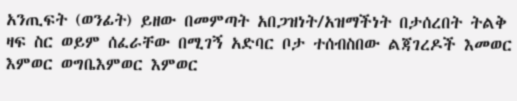አንጢፍት (ወንፊት) ይዘው በመምጣት አበጋዝነት/አዝማችነት በታሰረበት ትልቅ ዛፍ ስር ወይም ሰፈራቸው በሚገኝ አድባር ቦታ ተሰብስበው ልጃገረዶች እመወር እምወር ወግቤእምወር እምወር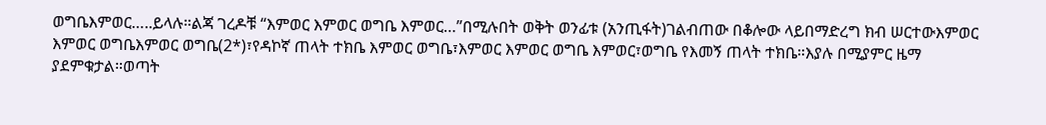ወግቤእምወር…..ይላሉ።ልጃ ገረዶቹ “እምወር እምወር ወግቤ እምወር…”በሚሉበት ወቅት ወንፊቱ (አንጢፋት)ገልብጠው በቆሎው ላይበማድረግ ክብ ሠርተውእምወር እምወር ወግቤእምወር ወግቤ(2*)፣የዳኮኛ ጠላት ተክቤ እምወር ወግቤ፣እምወር እምወር ወግቤ እምወር፣ወግቤ የእመኝ ጠላት ተክቤ።እያሉ በሚያምር ዜማ ያደምቁታል።ወጣት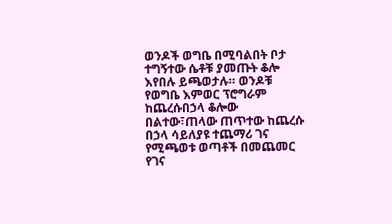ወንዶች ወግቤ በሚባልበት ቦታ ተግኝተው ሴቶቹ ያመጡት ቆሎ እየበሉ ይጫወታሉ። ወንዶቹ የወግቤ እምወር ፕሮግራም ከጨረሱበኃላ ቆሎው በልተው፣ጠላው ጠጥተው ከጨረሱ በኃላ ሳይለያዩ ተጨማሪ ገና የሚጫወቱ ወጣቶች በመጨመር የገና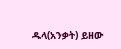ዱላ(አንቃት) ይዘው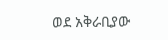ወደ አቅራቢያው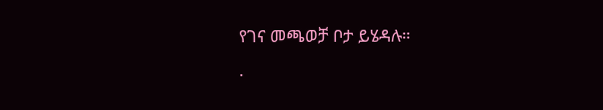የገና መጫወቻ ቦታ ይሄዳሉ።
.